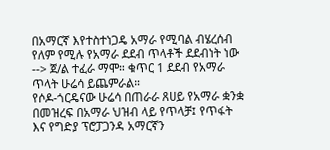በአማርኛ እየተስተነጋዴ አማራ የሚባል ብሄረሰብ የለም የሚሉ የአማራ ደደብ ጥላቶች ደደብነት ነው --> ጀ/ል ተፈራ ማሞ። ቁጥር 1 ደደብ የአማራ ጥላት ሁሬሳ ይጨምራል።
የሶዶ-ጎርዴናው ሁሬሳ በጠራራ ጸሀይ የአማራ ቋንቋ በመዝረፍ በአማራ ህዝብ ላይ የጥላቻ፤ የጥፋት እና የግድያ ፕሮፓጋንዳ አማርኛን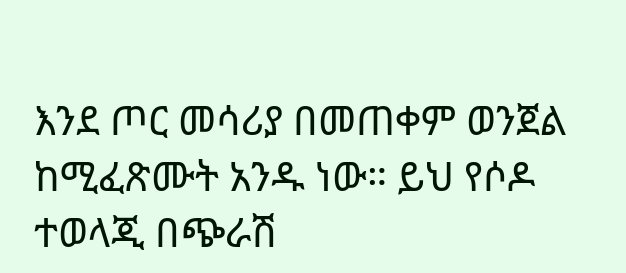እንደ ጦር መሳሪያ በመጠቀም ወንጀል ከሚፈጽሙት አንዱ ነው። ይህ የሶዶ ተወላጂ በጭራሽ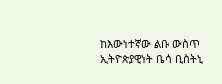ከእውነተኛው ልቡ ውስጥ ኢትዮጵያዊነት ቤሳ ቢስትኒ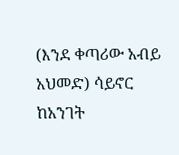(እንደ ቀጣሪው አብይ አህመድ) ሳይኖር ከአንገት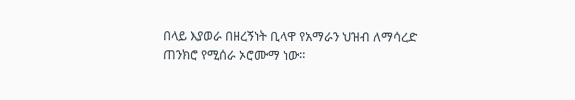በላይ እያወራ በዘረኝነት ቢላዋ የአማራን ህዝብ ለማሳረድ ጠንክሮ የሚሰራ ኦሮሙማ ነው።